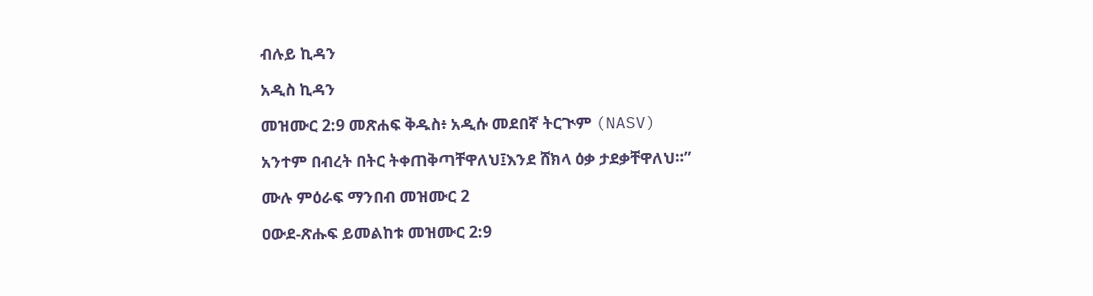ብሉይ ኪዳን

አዲስ ኪዳን

መዝሙር 2:9 መጽሐፍ ቅዱስ፥ አዲሱ መደበኛ ትርጒም (NASV)

አንተም በብረት በትር ትቀጠቅጣቸዋለህ፤እንደ ሸክላ ዕቃ ታደቃቸዋለህ።”

ሙሉ ምዕራፍ ማንበብ መዝሙር 2

ዐውደ-ጽሑፍ ይመልከቱ መዝሙር 2:9